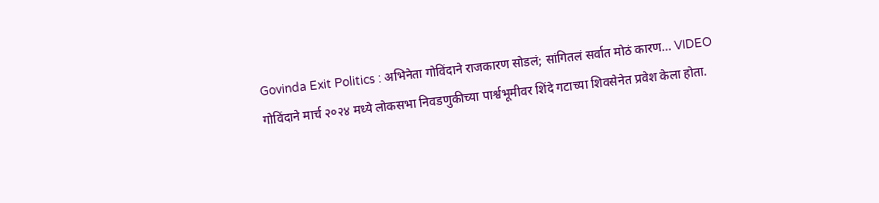Govinda Exit Politics : अभिनेता गोविंदाने राजकारण सोडलं; सांगितलं सर्वात मोठं कारण… VIDEO
गोविंदाने मार्च २०२४ मध्ये लोकसभा निवडणुकीच्या पार्श्वभूमीवर शिंदे गटाच्या शिवसेनेत प्रवेश केला होता.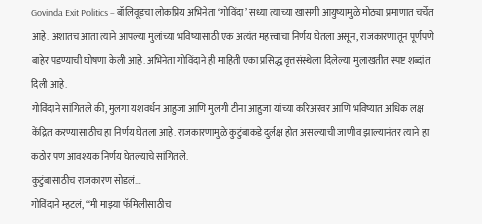Govinda Exit Politics – बॉलिवूडचा लोकप्रिय अभिनेता ‘गोविंदा’ सध्या त्याच्या खासगी आयुष्यामुळे मोठ्या प्रमाणात चर्चेत आहे. अशातच आता त्याने आपल्या मुलांच्या भविष्यासाठी एक अत्यंत महत्त्वाचा निर्णय घेतला असून, राजकारणातून पूर्णपणे बाहेर पडण्याची घोषणा केली आहे. अभिनेता गोविंदाने ही माहिती एका प्रसिद्ध वृत्तसंस्थेला दिलेल्या मुलाखतीत स्पष्ट शब्दांत दिली आहे.
गोविंदाने सांगितले की, मुलगा यशवर्धन आहुजा आणि मुलगी टीना आहुजा यांच्या करिअरवर आणि भविष्यात अधिक लक्ष केंद्रित करण्यासाठीच हा निर्णय घेतला आहे. राजकारणामुळे कुटुंबाकडे दुर्लक्ष होत असल्याची जाणीव झाल्यानंतर त्याने हा कठोर पण आवश्यक निर्णय घेतल्याचे सांगितले.
कुटुंबासाठीच राजकारण सोडलं…
गोविंदाने म्हटलं, “मी माझ्या फॅमिलीसाठीच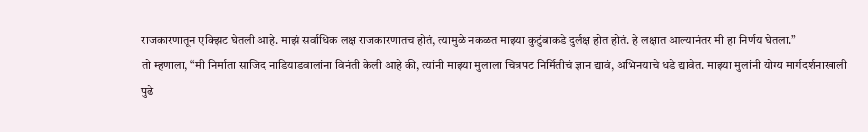राजकारणातून एक्झिट घेतली आहे. माझं सर्वाधिक लक्ष राजकारणातच होतं, त्यामुळे नकळत माझ्या कुटुंबाकडे दुर्लक्ष होत होतं. हे लक्षात आल्यानंतर मी हा निर्णय घेतला.”
तो म्हणाला, “मी निर्माता साजिद नाडियाडवालांना विनंती केली आहे की, त्यांनी माझ्या मुलाला चित्रपट निर्मितीचं ज्ञान द्यावं, अभिनयाचे धडे द्यावेत. माझ्या मुलांनी योग्य मार्गदर्शनाखाली पुढे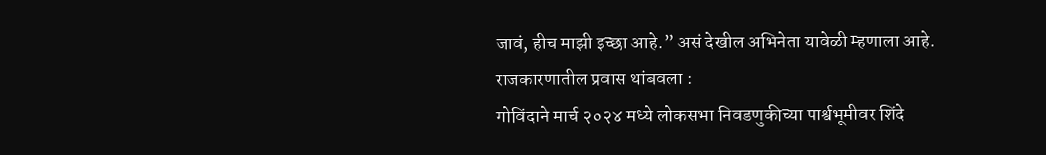जावं, हीच माझी इच्छा आहे.” असं देखील अभिनेता यावेळी म्हणाला आहे.
राजकारणातील प्रवास थांबवला :
गोविंदाने मार्च २०२४ मध्ये लोकसभा निवडणुकीच्या पार्श्वभूमीवर शिंदे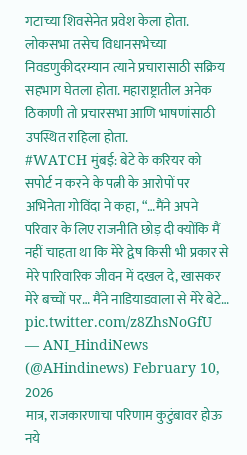गटाच्या शिवसेनेत प्रवेश केला होता. लोकसभा तसेच विधानसभेच्या निवडणुकीदरम्यान त्याने प्रचारासाठी सक्रिय सहभाग घेतला होता. महाराष्ट्रातील अनेक ठिकाणी तो प्रचारसभा आणि भाषणांसाठी उपस्थित राहिला होता.
#WATCH मुंबई: बेटे के करियर को सपोर्ट न करने के पत्नी के आरोपों पर अभिनेता गोविंदा ने कहा, “…मैंने अपने परिवार के लिए राजनीति छोड़ दी क्योंकि मैं नहीं चाहता था कि मेरे द्वेष किसी भी प्रकार से मेरे पारिवारिक जीवन में दखल दे, खासकर मेरे बच्चों पर… मैंने नाडियाडवाला से मेरे बेटे… pic.twitter.com/z8ZhsNoGfU
— ANI_HindiNews (@AHindinews) February 10, 2026
मात्र, राजकारणाचा परिणाम कुटुंबावर होऊ नये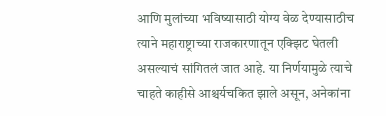आणि मुलांच्या भविष्यासाठी योग्य वेळ देण्यासाठीच त्याने महाराष्ट्राच्या राजकारणातून एक्झिट घेतली असल्याचं सांगितलं जात आहे. या निर्णयामुळे त्याचे चाहते काहीसे आश्चर्यचकित झाले असून, अनेकांना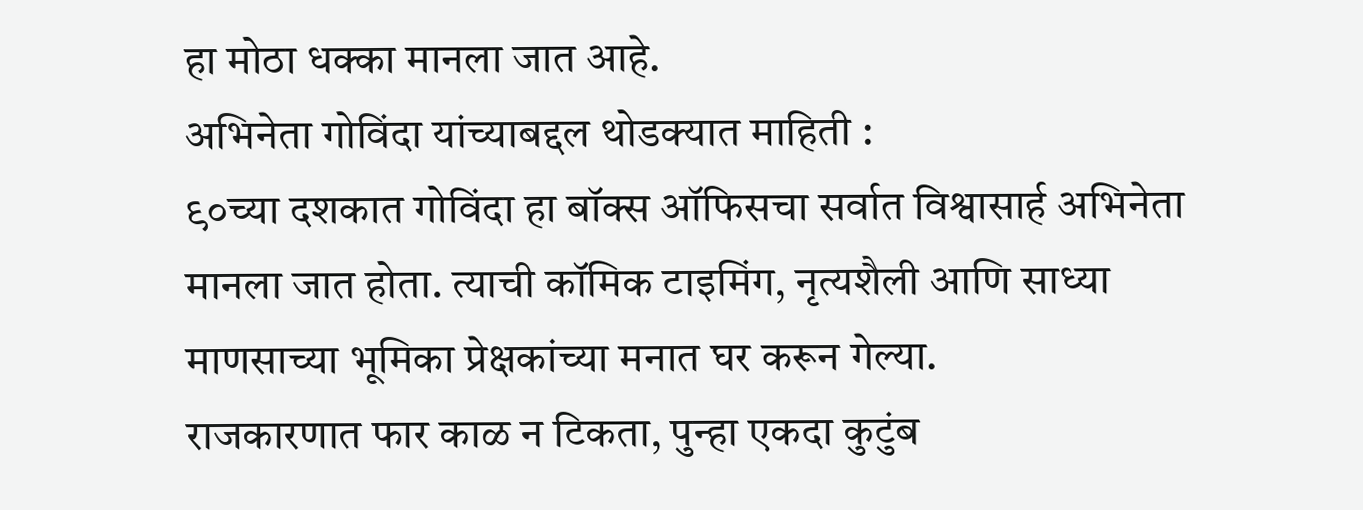हा मोठा धक्का मानला जात आहे.
अभिनेता गोविंदा यांच्याबद्दल थोडक्यात माहिती :
९०च्या दशकात गोविंदा हा बॉक्स ऑफिसचा सर्वात विश्वासार्ह अभिनेता मानला जात होता. त्याची कॉमिक टाइमिंग, नृत्यशैली आणि साध्या माणसाच्या भूमिका प्रेक्षकांच्या मनात घर करून गेल्या.
राजकारणात फार काळ न टिकता, पुन्हा एकदा कुटुंब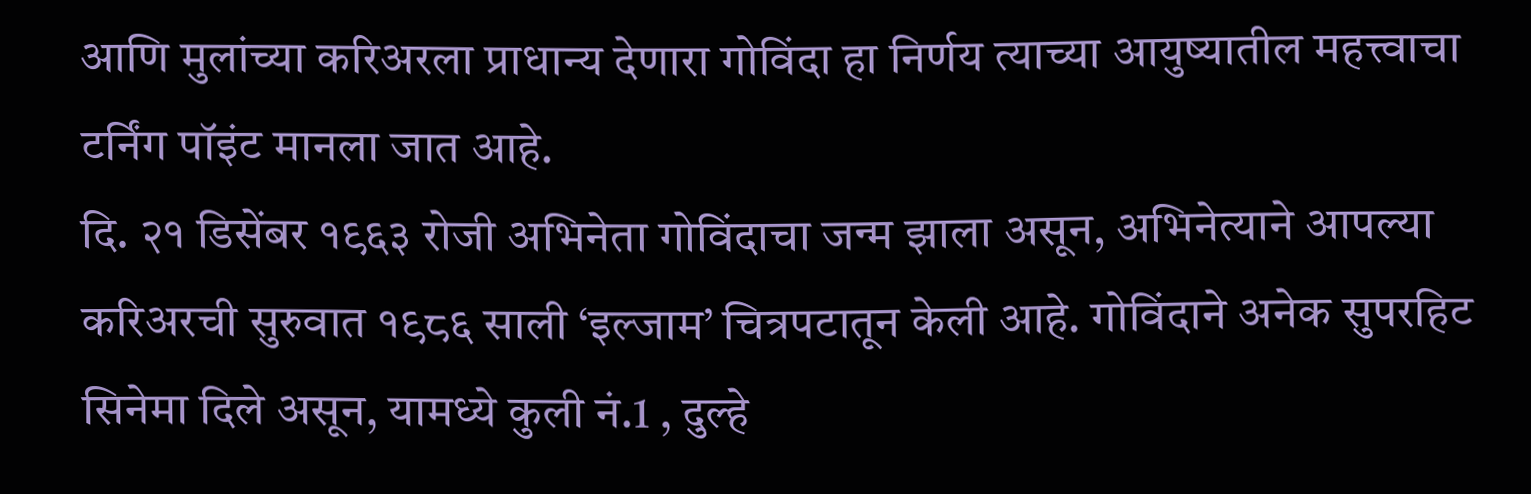आणि मुलांच्या करिअरला प्राधान्य देणारा गोविंदा हा निर्णय त्याच्या आयुष्यातील महत्त्वाचा टर्निंग पॉइंट मानला जात आहे.
दि. २१ डिसेंबर १९६३ रोजी अभिनेता गोविंदाचा जन्म झाला असून, अभिनेत्याने आपल्या करिअरची सुरुवात १९८६ साली ‘इल्जाम’ चित्रपटातून केली आहे. गोविंदाने अनेक सुपरहिट सिनेमा दिले असून, यामध्ये कुली नं.1 , दुल्हे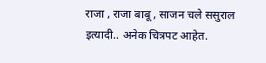राजा , राजा बाबू , साजन चले ससुराल इत्यादी.. अनेक चित्रपट आहेत.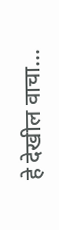हे देखील वाचा…